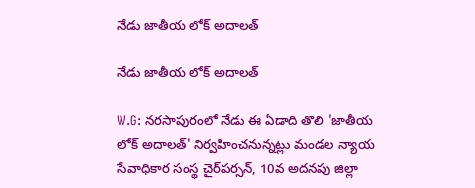నేడు జాతీయ లోక్ అదాలత్

నేడు జాతీయ లోక్ అదాలత్

W.G: నరసాపురంలో నేడు ఈ ఏడాది తొలి 'జాతీయ లోక్ అదాలత్' నిర్వహించనున్నట్లు మండల న్యాయ సేవాధికార సంస్థ చైర్‌పర్సన్, 10వ అదనపు జిల్లా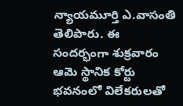న్యాయమూర్తి ఎ.వాసంతి తెలిపారు. ఈ సందర్భంగా శుక్రవారం ఆమె స్థానిక కోర్టు భవనంలో విలేకరులతో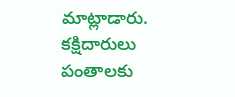మాట్లాడారు. కక్షిదారులు పంతాలకు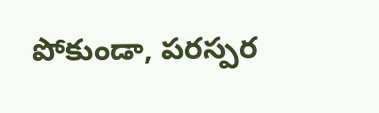పోకుండా, పరస్పర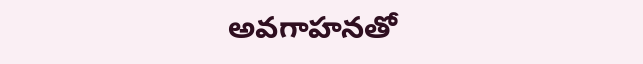అవగాహనతో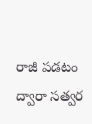రాజీ పడటం ద్వారా సత్వర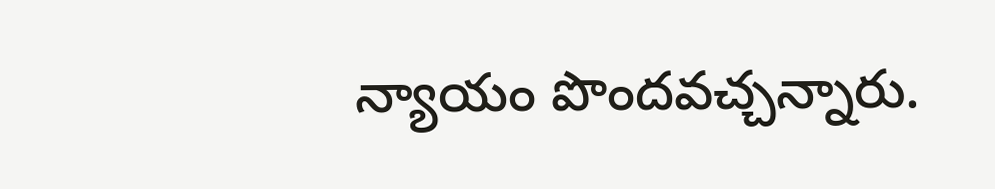న్యాయం పొందవచ్చన్నారు.